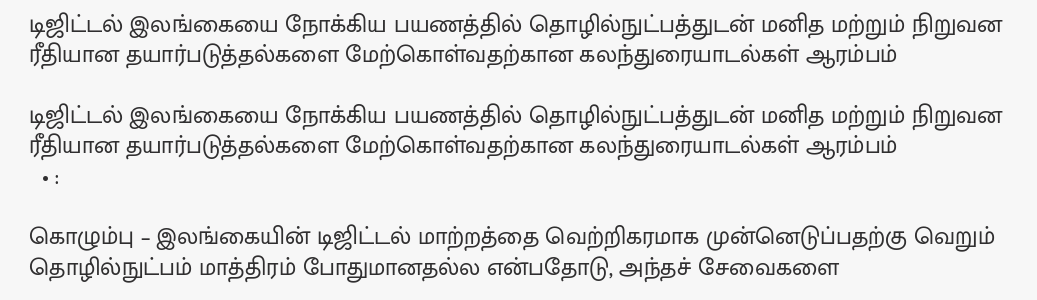டிஜிட்டல் இலங்கையை நோக்கிய பயணத்தில் தொழில்நுட்பத்துடன் மனித மற்றும் நிறுவன ரீதியான தயார்படுத்தல்களை மேற்கொள்வதற்கான கலந்துரையாடல்கள் ஆரம்பம்

டிஜிட்டல் இலங்கையை நோக்கிய பயணத்தில் தொழில்நுட்பத்துடன் மனித மற்றும் நிறுவன ரீதியான தயார்படுத்தல்களை மேற்கொள்வதற்கான கலந்துரையாடல்கள் ஆரம்பம்
  • :

கொழும்பு – இலங்கையின் டிஜிட்டல் மாற்றத்தை வெற்றிகரமாக முன்னெடுப்பதற்கு வெறும் தொழில்நுட்பம் மாத்திரம் போதுமானதல்ல என்பதோடு, அந்தச் சேவைகளை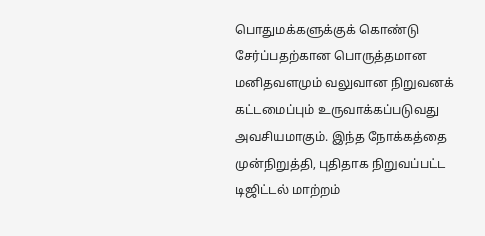பொதுமக்களுக்குக் கொண்டு சேர்ப்பதற்கான பொருத்தமான மனிதவளமும் வலுவான நிறுவனக் கட்டமைப்பும் உருவாக்கப்படுவது அவசியமாகும். இந்த நோக்கத்தை முன்நிறுத்தி, புதிதாக நிறுவப்பட்ட டிஜிட்டல் மாற்றம்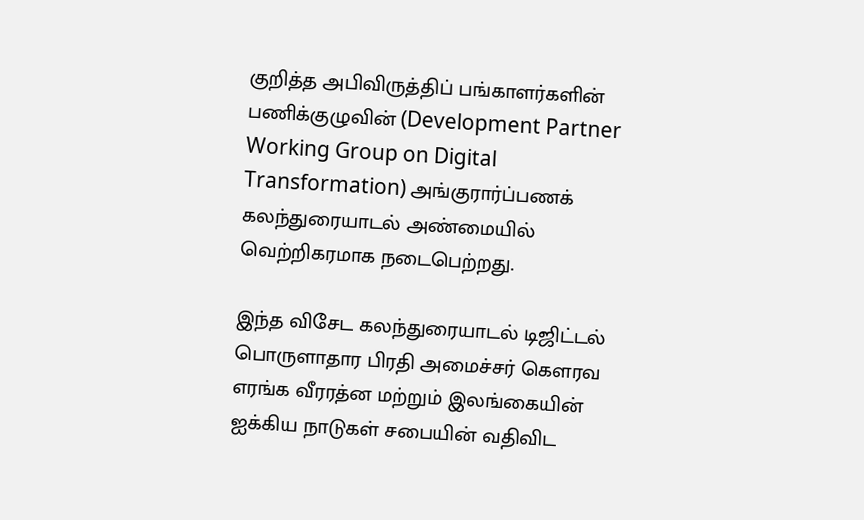குறித்த அபிவிருத்திப் பங்காளர்களின் பணிக்குழுவின் (Development Partner Working Group on Digital Transformation) அங்குரார்ப்பணக் கலந்துரையாடல் அண்மையில் வெற்றிகரமாக நடைபெற்றது.

இந்த விசேட கலந்துரையாடல் டிஜிட்டல் பொருளாதார பிரதி அமைச்சர் கௌரவ எரங்க வீரரத்ன மற்றும் இலங்கையின் ஐக்கிய நாடுகள் சபையின் வதிவிட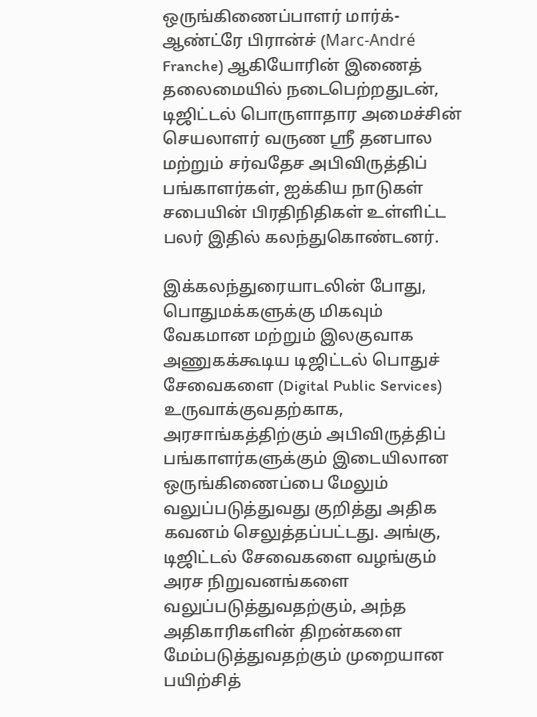ஒருங்கிணைப்பாளர் மார்க்-ஆண்ட்ரே பிரான்ச் (Marc-André Franche) ஆகியோரின் இணைத் தலைமையில் நடைபெற்றதுடன், டிஜிட்டல் பொருளாதார அமைச்சின் செயலாளர் வருண ஸ்ரீ தனபால மற்றும் சர்வதேச அபிவிருத்திப் பங்காளர்கள், ஐக்கிய நாடுகள் சபையின் பிரதிநிதிகள் உள்ளிட்ட பலர் இதில் கலந்துகொண்டனர்.

இக்கலந்துரையாடலின் போது, பொதுமக்களுக்கு மிகவும் வேகமான மற்றும் இலகுவாக அணுகக்கூடிய டிஜிட்டல் பொதுச் சேவைகளை (Digital Public Services) உருவாக்குவதற்காக, அரசாங்கத்திற்கும் அபிவிருத்திப் பங்காளர்களுக்கும் இடையிலான ஒருங்கிணைப்பை மேலும் வலுப்படுத்துவது குறித்து அதிக கவனம் செலுத்தப்பட்டது. அங்கு, டிஜிட்டல் சேவைகளை வழங்கும் அரச நிறுவனங்களை வலுப்படுத்துவதற்கும், அந்த அதிகாரிகளின் திறன்களை மேம்படுத்துவதற்கும் முறையான பயிற்சித்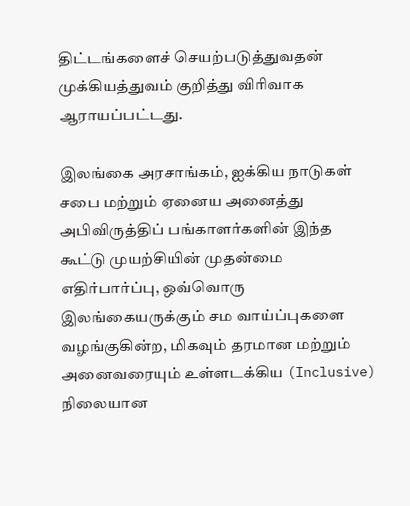திட்டங்களைச் செயற்படுத்துவதன் முக்கியத்துவம் குறித்து விரிவாக ஆராயப்பட்டது.

இலங்கை அரசாங்கம், ஐக்கிய நாடுகள் சபை மற்றும் ஏனைய அனைத்து அபிவிருத்திப் பங்காளர்களின் இந்த கூட்டு முயற்சியின் முதன்மை எதிர்பார்ப்பு, ஒவ்வொரு இலங்கையருக்கும் சம வாய்ப்புகளை வழங்குகின்ற, மிகவும் தரமான மற்றும் அனைவரையும் உள்ளடக்கிய (Inclusive) நிலையான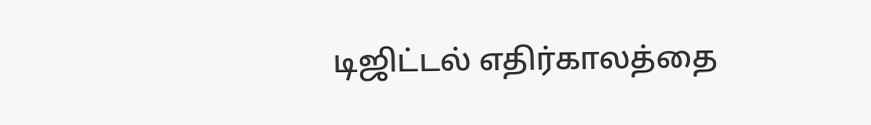டிஜிட்டல் எதிர்காலத்தை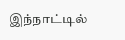இந்நாட்டில்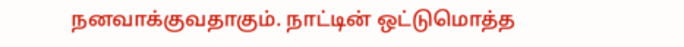நனவாக்குவதாகும். நாட்டின் ஒட்டுமொத்த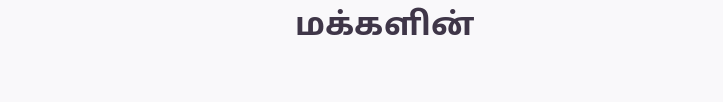மக்களின்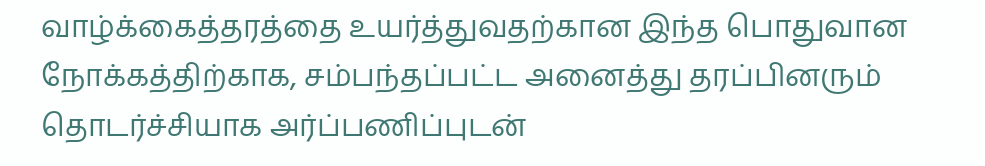வாழ்க்கைத்தரத்தை உயர்த்துவதற்கான இந்த பொதுவான நோக்கத்திற்காக, சம்பந்தப்பட்ட அனைத்து தரப்பினரும் தொடர்ச்சியாக அர்ப்பணிப்புடன்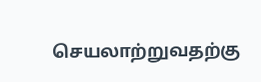செயலாற்றுவதற்கு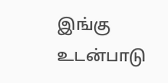இங்கு உடன்பாடு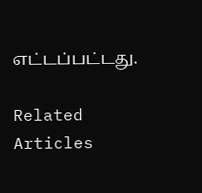எட்டப்பட்டது.

Related Articles